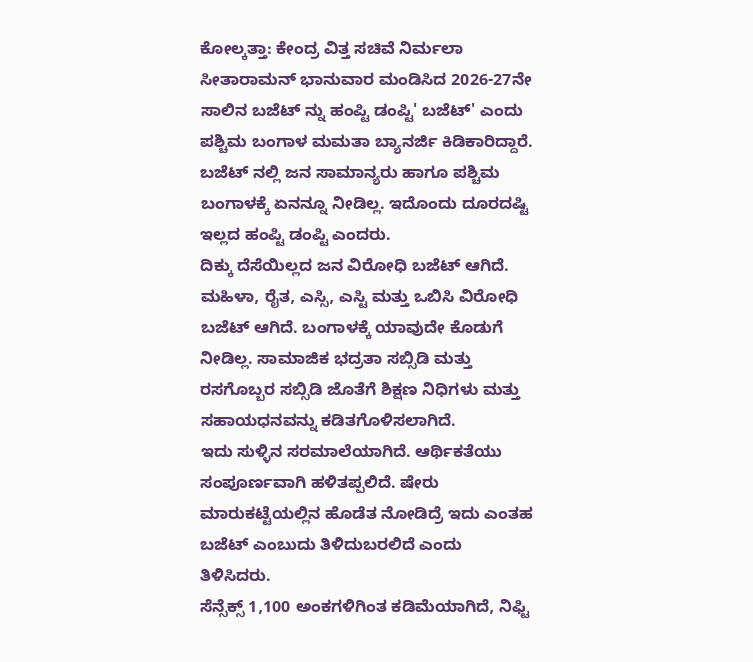ಕೋಲ್ಕತ್ತಾ: ಕೇಂದ್ರ ವಿತ್ತ ಸಚಿವೆ ನಿರ್ಮಲಾ ಸೀತಾರಾಮನ್ ಭಾನುವಾರ ಮಂಡಿಸಿದ 2026-27ನೇ ಸಾಲಿನ ಬಜೆಟ್ ನ್ನು ಹಂಪ್ಟಿ ಡಂಪ್ಟಿ' ಬಜೆಟ್' ಎಂದು ಪಶ್ಚಿಮ ಬಂಗಾಳ ಮಮತಾ ಬ್ಯಾನರ್ಜಿ ಕಿಡಿಕಾರಿದ್ದಾರೆ. ಬಜೆಟ್ ನಲ್ಲಿ ಜನ ಸಾಮಾನ್ಯರು ಹಾಗೂ ಪಶ್ಚಿಮ ಬಂಗಾಳಕ್ಕೆ ಏನನ್ನೂ ನೀಡಿಲ್ಲ. ಇದೊಂದು ದೂರದಷ್ಟಿ ಇಲ್ಲದ ಹಂಪ್ಟಿ ಡಂಪ್ಟಿ ಎಂದರು.
ದಿಕ್ಕು ದೆಸೆಯಿಲ್ಲದ ಜನ ವಿರೋಧಿ ಬಜೆಟ್ ಆಗಿದೆ. ಮಹಿಳಾ, ರೈತ, ಎಸ್ಸಿ, ಎಸ್ಟಿ ಮತ್ತು ಒಬಿಸಿ ವಿರೋಧಿ ಬಜೆಟ್ ಆಗಿದೆ. ಬಂಗಾಳಕ್ಕೆ ಯಾವುದೇ ಕೊಡುಗೆ ನೀಡಿಲ್ಲ. ಸಾಮಾಜಿಕ ಭದ್ರತಾ ಸಬ್ಸಿಡಿ ಮತ್ತು ರಸಗೊಬ್ಬರ ಸಬ್ಸಿಡಿ ಜೊತೆಗೆ ಶಿಕ್ಷಣ ನಿಧಿಗಳು ಮತ್ತು ಸಹಾಯಧನವನ್ನು ಕಡಿತಗೊಳಿಸಲಾಗಿದೆ.
ಇದು ಸುಳ್ಳಿನ ಸರಮಾಲೆಯಾಗಿದೆ. ಆರ್ಥಿಕತೆಯು ಸಂಪೂರ್ಣವಾಗಿ ಹಳಿತಪ್ಪಲಿದೆ. ಷೇರು ಮಾರುಕಟ್ಟೆಯಲ್ಲಿನ ಹೊಡೆತ ನೋಡಿದ್ರೆ ಇದು ಎಂತಹ ಬಜೆಟ್ ಎಂಬುದು ತಿಳಿದುಬರಲಿದೆ ಎಂದು ತಿಳಿಸಿದರು.
ಸೆನ್ಸೆಕ್ಸ್ 1,100 ಅಂಕಗಳಿಗಿಂತ ಕಡಿಮೆಯಾಗಿದೆ, ನಿಫ್ಟಿ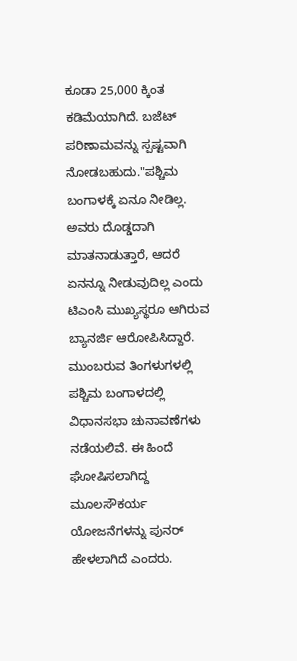ಕೂಡಾ 25,000 ಕ್ಕಿಂತ ಕಡಿಮೆಯಾಗಿದೆ. ಬಜೆಟ್ ಪರಿಣಾಮವನ್ನು ಸ್ಪಷ್ಟವಾಗಿ ನೋಡಬಹುದು."ಪಶ್ಚಿಮ ಬಂಗಾಳಕ್ಕೆ ಏನೂ ನೀಡಿಲ್ಲ. ಅವರು ದೊಡ್ಡದಾಗಿ ಮಾತನಾಡುತ್ತಾರೆ, ಆದರೆ ಏನನ್ನೂ ನೀಡುವುದಿಲ್ಲ ಎಂದು ಟಿಎಂಸಿ ಮುಖ್ಯಸ್ಥರೂ ಆಗಿರುವ ಬ್ಯಾನರ್ಜಿ ಆರೋಪಿಸಿದ್ದಾರೆ.
ಮುಂಬರುವ ತಿಂಗಳುಗಳಲ್ಲಿ ಪಶ್ಚಿಮ ಬಂಗಾಳದಲ್ಲಿ ವಿಧಾನಸಭಾ ಚುನಾವಣೆಗಳು ನಡೆಯಲಿವೆ. ಈ ಹಿಂದೆ ಘೋಷಿಸಲಾಗಿದ್ದ ಮೂಲಸೌಕರ್ಯ ಯೋಜನೆಗಳನ್ನು ಪುನರ್ ಹೇಳಲಾಗಿದೆ ಎಂದರು.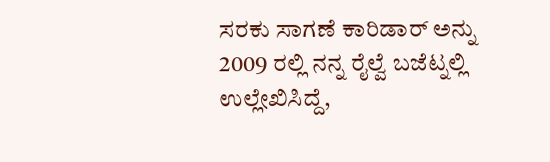ಸರಕು ಸಾಗಣೆ ಕಾರಿಡಾರ್ ಅನ್ನು 2009 ರಲ್ಲಿ ನನ್ನ ರೈಲ್ವೆ ಬಜೆಟ್ನಲ್ಲಿ ಉಲ್ಲೇಖಿಸಿದ್ದೆ,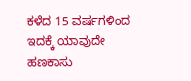ಕಳೆದ 15 ವರ್ಷಗಳಿಂದ ಇದಕ್ಕೆ ಯಾವುದೇ ಹಣಕಾಸು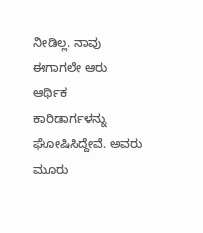ನೀಡಿಲ್ಲ. ನಾವು ಈಗಾಗಲೇ ಆರು ಆರ್ಥಿಕ ಕಾರಿಡಾರ್ಗಳನ್ನು ಘೋಷಿಸಿದ್ದೇವೆ. ಅವರು ಮೂರು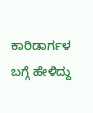ಕಾರಿಡಾರ್ಗಳ ಬಗ್ಗೆ ಹೇಳಿದ್ದು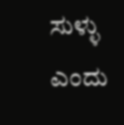ಸುಳ್ಳು ಎಂದು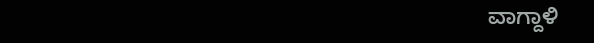ವಾಗ್ದಾಳಿ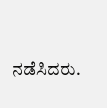ನಡೆಸಿದರು.